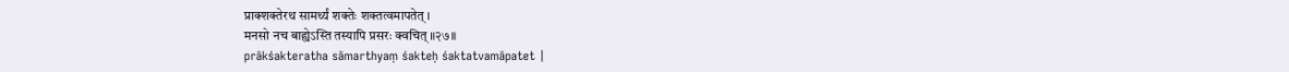प्राक्शक्तेरथ सामर्थ्यं शक्तेः शक्तत्वमापतेत् ।
मनसो नच बाह्येऽस्ति तस्यापि प्रसरः क्वचित् ॥२७॥
prākśakteratha sāmarthyaṃ śakteḥ śaktatvamāpatet |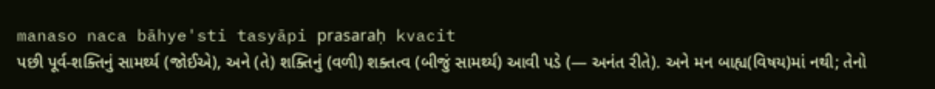manaso naca bāhye'sti tasyāpi prasaraḥ kvacit
પછી પૂર્વ-શક્તિનું સામર્થ્ય (જોઈએ), અને (તે) શક્તિનું (વળી) શક્તત્વ (બીજું સામર્થ્ય) આવી પડે (— અનંત રીતે). અને મન બાહ્ય(વિષય)માં નથી; તેનો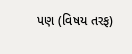પણ (વિષય તરફ)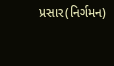પ્રસાર(નિર્ગમન)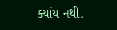ક્યાંય નથી.